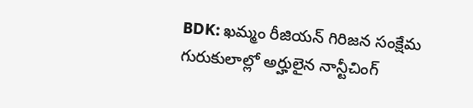BDK: ఖమ్మం రీజియన్ గిరిజన సంక్షేమ గురుకులాల్లో అర్హులైన నాన్టీచింగ్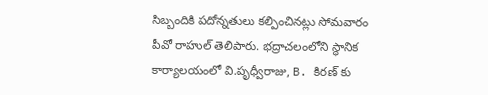సిబ్బందికి పదోన్నతులు కల్పించినట్లు సోమవారం పీవో రాహుల్ తెలిపారు. భద్రాచలంలోని స్థానిక కార్యాలయంలో వి.పృధ్వీరాజు, B. కిరణ్ కు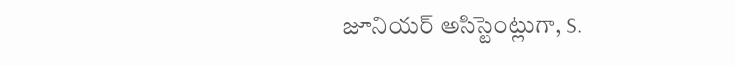జూనియర్ అసిస్టెంట్లుగా, S.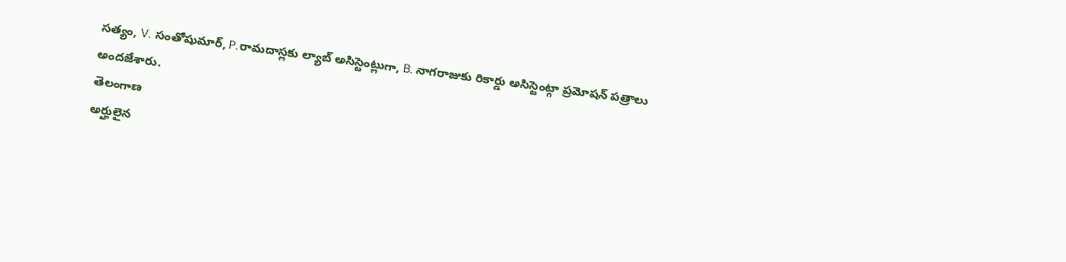సత్యం, V. సంతోషుమార్, P.రామదాస్లకు ల్యాబ్ అసిస్టెంట్లుగా, B. నాగరాజుకు రికార్డు అసిస్టెంట్గా ప్రమోషన్ పత్రాలు అందజేశారు.
తెలంగాణ
అర్హులైన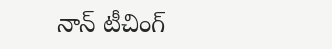నాన్ టీచింగ్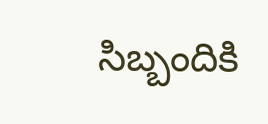సిబ్బందికి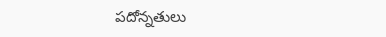పదోన్నతులు